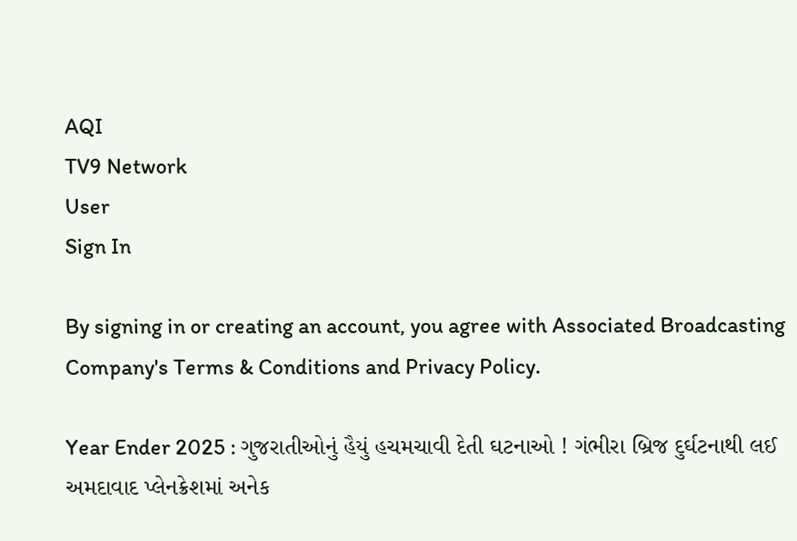AQI
TV9 Network
User
Sign In

By signing in or creating an account, you agree with Associated Broadcasting Company's Terms & Conditions and Privacy Policy.

Year Ender 2025 : ગુજરાતીઓનું હૈયું હચમચાવી દેતી ઘટનાઓ ! ગંભીરા બ્રિજ દુર્ઘટનાથી લઈ અમદાવાદ પ્લેનક્રેશમાં અનેક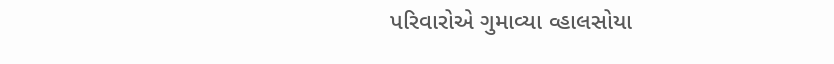પરિવારોએ ગુમાવ્યા વ્હાલસોયા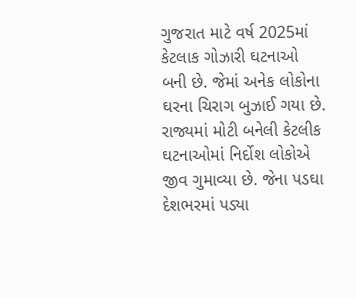ગુજરાત માટે વર્ષ 2025માં કેટલાક ગોઝારી ઘટનાઓ બની છે. જેમાં અનેક લોકોના ઘરના ચિરાગ બુઝાઈ ગયા છે. રાજ્યમાં મોટી બનેલી કેટલીક ઘટનાઓમાં નિર્દોશ લોકોએ જીવ ગુમાવ્યા છે. જેના પડઘા દેશભરમાં પડ્યા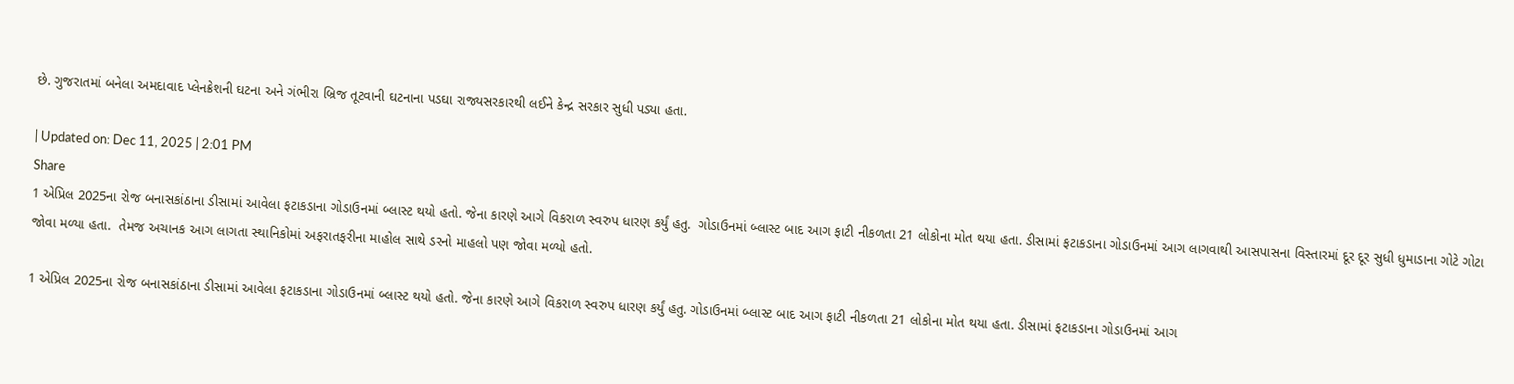છે. ગુજરાતમાં બનેલા અમદાવાદ પ્લેનક્રેશની ઘટના અને ગંભીરા બ્રિજ તૂટવાની ઘટનાના પડઘા રાજ્યસરકારથી લઈને કેન્દ્ર સરકાર સુધી પડ્યા હતા.

| Updated on: Dec 11, 2025 | 2:01 PM
Share
1 એપ્રિલ 2025ના રોજ બનાસકાંઠાના ડીસામાં આવેલા ફટાકડાના ગોડાઉનમાં બ્લાસ્ટ થયો હતો. જેના કારણે આગે વિકરાળ સ્વરુપ ધારણ કર્યું હતુ.  ગોડાઉનમાં બ્લાસ્ટ બાદ આગ ફાટી નીકળતા 21 લોકોના મોત થયા હતા. ડીસામાં ફટાકડાના ગોડાઉનમાં આગ લાગવાથી આસપાસના વિસ્તારમાં દૂર દૂર સુધી ધુમાડાના ગોટે ગોટા જોવા મળ્યા હતા.  તેમજ અચાનક આગ લાગતા સ્થાનિકોમાં અફરાતફરીના માહોલ સાથે ડરનો માહલો પણ જોવા મળ્યો હતો.

1 એપ્રિલ 2025ના રોજ બનાસકાંઠાના ડીસામાં આવેલા ફટાકડાના ગોડાઉનમાં બ્લાસ્ટ થયો હતો. જેના કારણે આગે વિકરાળ સ્વરુપ ધારણ કર્યું હતુ. ગોડાઉનમાં બ્લાસ્ટ બાદ આગ ફાટી નીકળતા 21 લોકોના મોત થયા હતા. ડીસામાં ફટાકડાના ગોડાઉનમાં આગ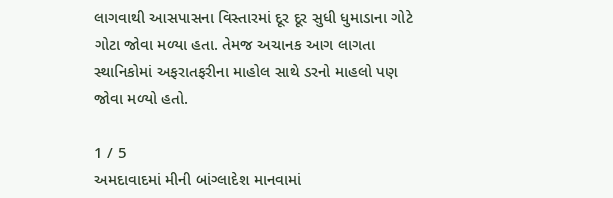લાગવાથી આસપાસના વિસ્તારમાં દૂર દૂર સુધી ધુમાડાના ગોટે ગોટા જોવા મળ્યા હતા. તેમજ અચાનક આગ લાગતા સ્થાનિકોમાં અફરાતફરીના માહોલ સાથે ડરનો માહલો પણ જોવા મળ્યો હતો.

1 / 5
અમદાવાદમાં મીની બાંગ્લાદેશ માનવામાં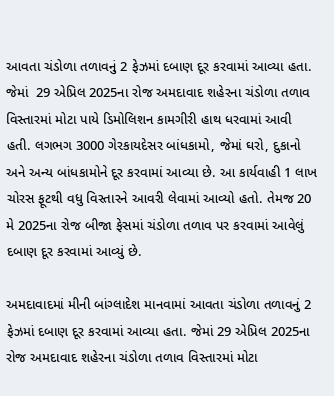આવતા ચંડોળા તળાવનું 2 ફેઝમાં દબાણ દૂર કરવામાં આવ્યા હતા. જેમાં  29 એપ્રિલ 2025ના રોજ અમદાવાદ શહેરના ચંડોળા તળાવ વિસ્તારમાં મોટા પાયે ડિમોલિશન કામગીરી હાથ ધરવામાં આવી હતી. લગભગ 3000 ગેરકાયદેસર બાંધકામો, જેમાં ઘરો, દુકાનો અને અન્ય બાંધકામોને દૂર કરવામાં આવ્યા છે. આ કાર્યવાહી 1 લાખ ચોરસ ફૂટથી વધુ વિસ્તારને આવરી લેવામાં આવ્યો હતો. તેમજ 20 મે 2025ના રોજ બીજા ફેસમાં ચંડોળા તળાવ પર કરવામાં આવેલું દબાણ દૂર કરવામાં આવ્યું છે.

અમદાવાદમાં મીની બાંગ્લાદેશ માનવામાં આવતા ચંડોળા તળાવનું 2 ફેઝમાં દબાણ દૂર કરવામાં આવ્યા હતા. જેમાં 29 એપ્રિલ 2025ના રોજ અમદાવાદ શહેરના ચંડોળા તળાવ વિસ્તારમાં મોટા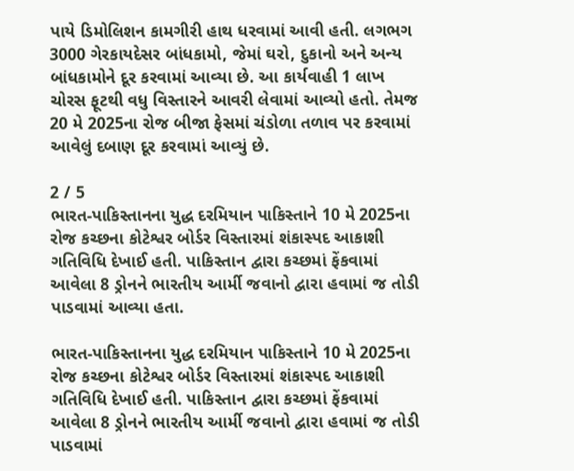પાયે ડિમોલિશન કામગીરી હાથ ધરવામાં આવી હતી. લગભગ 3000 ગેરકાયદેસર બાંધકામો, જેમાં ઘરો, દુકાનો અને અન્ય બાંધકામોને દૂર કરવામાં આવ્યા છે. આ કાર્યવાહી 1 લાખ ચોરસ ફૂટથી વધુ વિસ્તારને આવરી લેવામાં આવ્યો હતો. તેમજ 20 મે 2025ના રોજ બીજા ફેસમાં ચંડોળા તળાવ પર કરવામાં આવેલું દબાણ દૂર કરવામાં આવ્યું છે.

2 / 5
ભારત-પાકિસ્તાનના યુદ્ધ દરમિયાન પાકિસ્તાને 10 મે 2025ના રોજ કચ્છના કોટેશ્વર બોર્ડર વિસ્તારમાં શંકાસ્પદ આકાશી ગતિવિધિ દેખાઈ હતી. પાકિસ્તાન દ્વારા કચ્છમાં ફેંકવામાં આવેલા 8 ડ્રોનને ભારતીય આર્મી જવાનો દ્વારા હવામાં જ તોડી પાડવામાં આવ્યા હતા.

ભારત-પાકિસ્તાનના યુદ્ધ દરમિયાન પાકિસ્તાને 10 મે 2025ના રોજ કચ્છના કોટેશ્વર બોર્ડર વિસ્તારમાં શંકાસ્પદ આકાશી ગતિવિધિ દેખાઈ હતી. પાકિસ્તાન દ્વારા કચ્છમાં ફેંકવામાં આવેલા 8 ડ્રોનને ભારતીય આર્મી જવાનો દ્વારા હવામાં જ તોડી પાડવામાં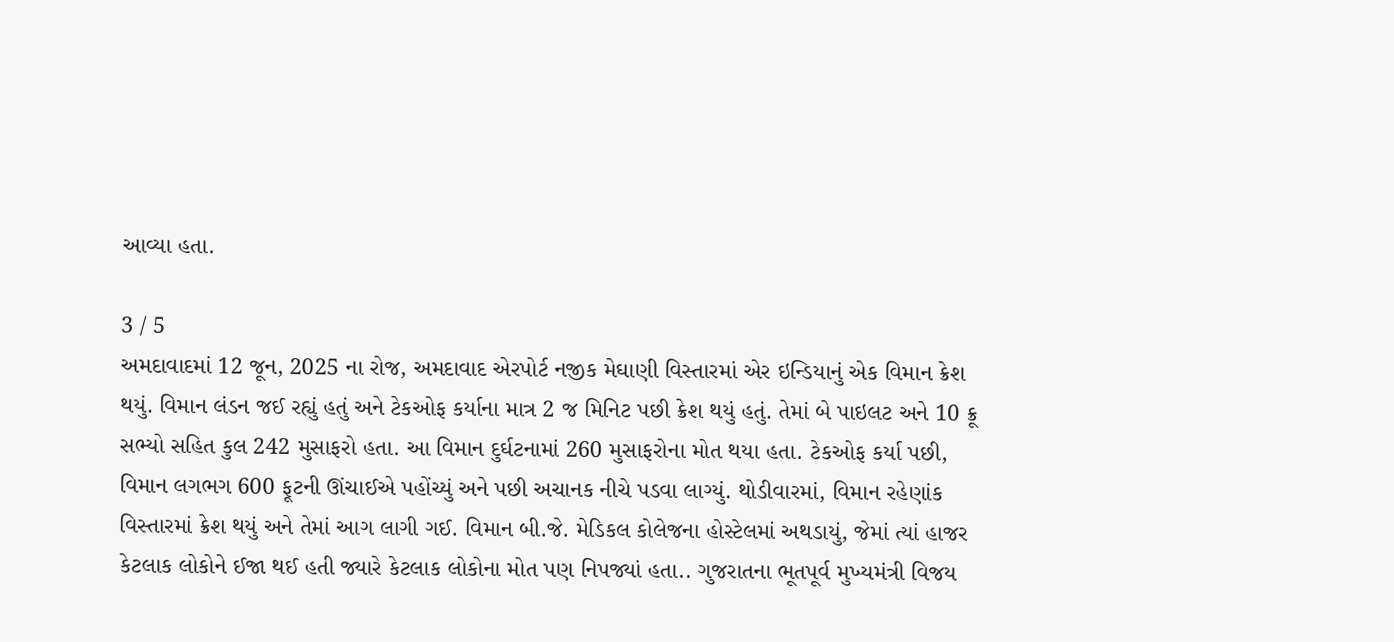આવ્યા હતા.

3 / 5
અમદાવાદમાં 12 જૂન, 2025 ના રોજ, અમદાવાદ એરપોર્ટ નજીક મેઘાણી વિસ્તારમાં એર ઇન્ડિયાનું એક વિમાન ક્રેશ થયું. વિમાન લંડન જઈ રહ્યું હતું અને ટેકઓફ કર્યાના માત્ર 2 જ મિનિટ પછી ક્રેશ થયું હતું. તેમાં બે પાઇલટ અને 10 ક્રૂ સભ્યો સહિત કુલ 242 મુસાફરો હતા. આ વિમાન દુર્ઘટનામાં 260 મુસાફરોના મોત થયા હતા. ટેકઓફ કર્યા પછી, વિમાન લગભગ 600 ફૂટની ઊંચાઈએ પહોંચ્યું અને પછી અચાનક નીચે પડવા લાગ્યું. થોડીવારમાં, વિમાન રહેણાંક વિસ્તારમાં ક્રેશ થયું અને તેમાં આગ લાગી ગઈ. વિમાન બી.જે. મેડિકલ કોલેજના હોસ્ટેલમાં અથડાયું, જેમાં ત્યાં હાજર કેટલાક લોકોને ઈજા થઈ હતી જ્યારે કેટલાક લોકોના મોત પણ નિપજ્યાં હતા.. ગુજરાતના ભૂતપૂર્વ મુખ્યમંત્રી વિજય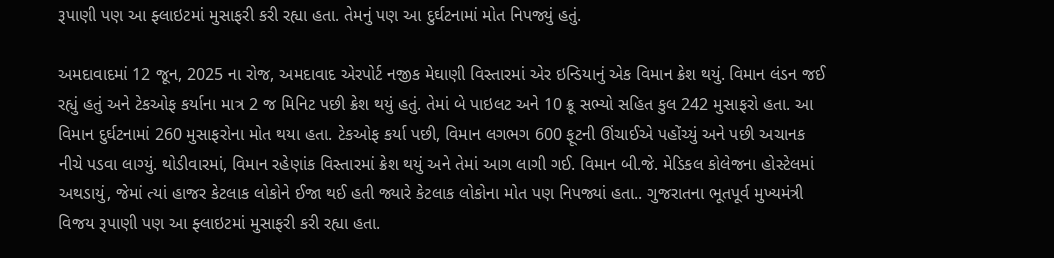રૂપાણી પણ આ ફ્લાઇટમાં મુસાફરી કરી રહ્યા હતા. તેમનું પણ આ દુર્ઘટનામાં મોત નિપજ્યું હતું.

અમદાવાદમાં 12 જૂન, 2025 ના રોજ, અમદાવાદ એરપોર્ટ નજીક મેઘાણી વિસ્તારમાં એર ઇન્ડિયાનું એક વિમાન ક્રેશ થયું. વિમાન લંડન જઈ રહ્યું હતું અને ટેકઓફ કર્યાના માત્ર 2 જ મિનિટ પછી ક્રેશ થયું હતું. તેમાં બે પાઇલટ અને 10 ક્રૂ સભ્યો સહિત કુલ 242 મુસાફરો હતા. આ વિમાન દુર્ઘટનામાં 260 મુસાફરોના મોત થયા હતા. ટેકઓફ કર્યા પછી, વિમાન લગભગ 600 ફૂટની ઊંચાઈએ પહોંચ્યું અને પછી અચાનક નીચે પડવા લાગ્યું. થોડીવારમાં, વિમાન રહેણાંક વિસ્તારમાં ક્રેશ થયું અને તેમાં આગ લાગી ગઈ. વિમાન બી.જે. મેડિકલ કોલેજના હોસ્ટેલમાં અથડાયું, જેમાં ત્યાં હાજર કેટલાક લોકોને ઈજા થઈ હતી જ્યારે કેટલાક લોકોના મોત પણ નિપજ્યાં હતા.. ગુજરાતના ભૂતપૂર્વ મુખ્યમંત્રી વિજય રૂપાણી પણ આ ફ્લાઇટમાં મુસાફરી કરી રહ્યા હતા.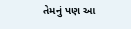તેમનું પણ આ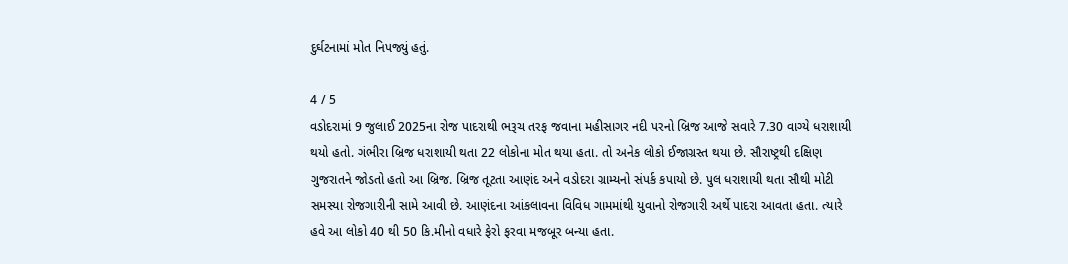દુર્ઘટનામાં મોત નિપજ્યું હતું.

4 / 5
વડોદરામાં 9 જુલાઈ 2025ના રોજ પાદરાથી ભરૂચ તરફ જવાના મહીસાગર નદી પરનો બ્રિજ આજે સવારે 7.30 વાગ્યે ધરાશાયી થયો હતો. ગંભીરા બ્રિજ ધરાશાયી થતા 22 લોકોના મોત થયા હતા. તો અનેક લોકો ઈજાગ્રસ્ત થયા છે. સૌરાષ્ટ્રથી દક્ષિણ ગુજરાતને જોડતો હતો આ બ્રિજ. બ્રિજ તૂટતા આણંદ અને વડોદરા ગ્રામ્યનો સંપર્ક કપાયો છે. પુલ ધરાશાયી થતા સૌથી મોટી સમસ્યા રોજગારીની સામે આવી છે. આણંદના આંકલાવના વિવિધ ગામમાંથી યુવાનો રોજગારી અર્થે પાદરા આવતા હતા. ત્યારે હવે આ લોકો 40 થી 50 કિ.મીનો વધારે ફેરો ફરવા મજબૂર બન્યા હતા.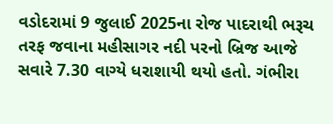વડોદરામાં 9 જુલાઈ 2025ના રોજ પાદરાથી ભરૂચ તરફ જવાના મહીસાગર નદી પરનો બ્રિજ આજે સવારે 7.30 વાગ્યે ધરાશાયી થયો હતો. ગંભીરા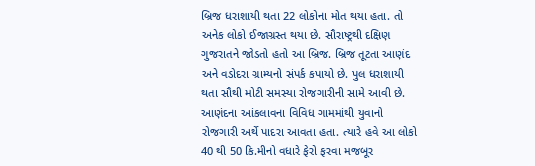બ્રિજ ધરાશાયી થતા 22 લોકોના મોત થયા હતા. તો અનેક લોકો ઈજાગ્રસ્ત થયા છે. સૌરાષ્ટ્રથી દક્ષિણ ગુજરાતને જોડતો હતો આ બ્રિજ. બ્રિજ તૂટતા આણંદ અને વડોદરા ગ્રામ્યનો સંપર્ક કપાયો છે. પુલ ધરાશાયી થતા સૌથી મોટી સમસ્યા રોજગારીની સામે આવી છે. આણંદના આંકલાવના વિવિધ ગામમાંથી યુવાનો રોજગારી અર્થે પાદરા આવતા હતા. ત્યારે હવે આ લોકો 40 થી 50 કિ.મીનો વધારે ફેરો ફરવા મજબૂર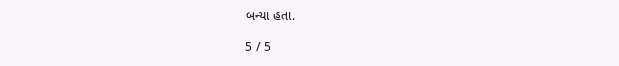બન્યા હતા.

5 / 5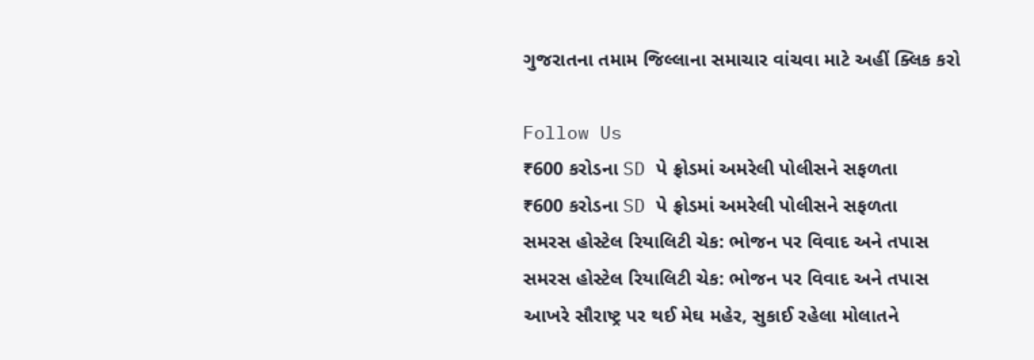ગુજરાતના તમામ જિલ્લાના સમાચાર વાંચવા માટે અહીં ક્લિક કરો

Follow Us
₹600 કરોડના SD પે ફ્રોડમાં અમરેલી પોલીસને સફળતા
₹600 કરોડના SD પે ફ્રોડમાં અમરેલી પોલીસને સફળતા
સમરસ હોસ્ટેલ રિયાલિટી ચેક: ભોજન પર વિવાદ અને તપાસ
સમરસ હોસ્ટેલ રિયાલિટી ચેક: ભોજન પર વિવાદ અને તપાસ
આખરે સૌરાષ્ટ્ર પર થઈ મેઘ મહેર, સુકાઈ રહેલા મોલાતને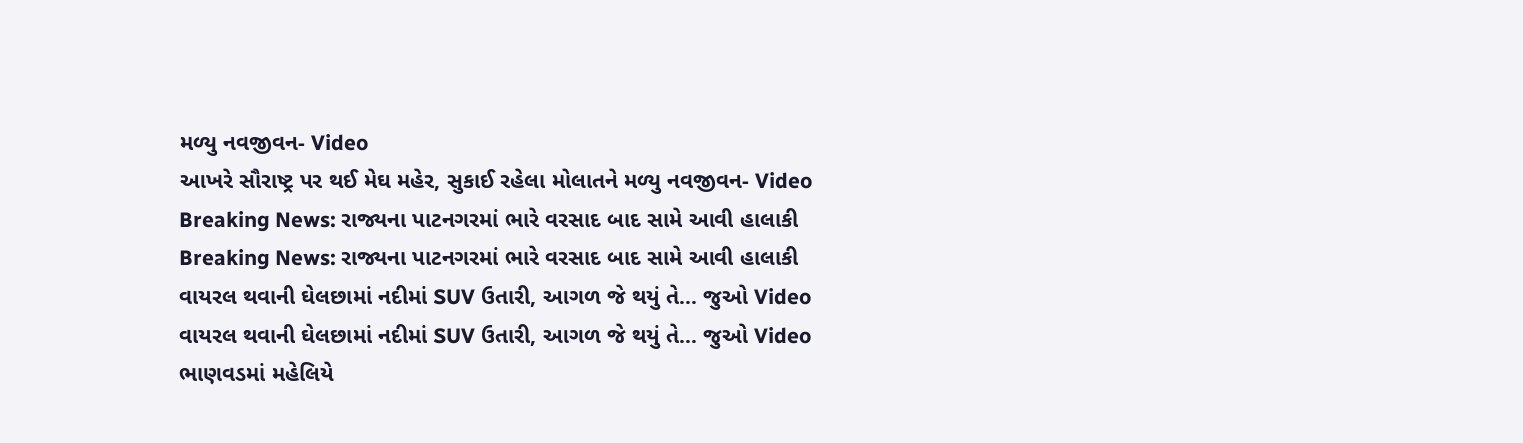મળ્યુ નવજીવન- Video
આખરે સૌરાષ્ટ્ર પર થઈ મેઘ મહેર, સુકાઈ રહેલા મોલાતને મળ્યુ નવજીવન- Video
Breaking News: રાજ્યના પાટનગરમાં ભારે વરસાદ બાદ સામે આવી હાલાકી
Breaking News: રાજ્યના પાટનગરમાં ભારે વરસાદ બાદ સામે આવી હાલાકી
વાયરલ થવાની ઘેલછામાં નદીમાં SUV ઉતારી, આગળ જે થયું તે... જુઓ Video
વાયરલ થવાની ઘેલછામાં નદીમાં SUV ઉતારી, આગળ જે થયું તે... જુઓ Video
ભાણવડમાં મહેલિયે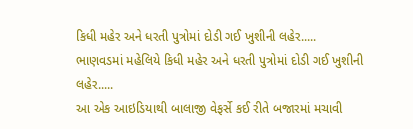કિધી મહેર અને ધરતી પુત્રોમાં દોડી ગઈ ખુશીની લહેર.....
ભાણવડમાં મહેલિયે કિધી મહેર અને ધરતી પુત્રોમાં દોડી ગઈ ખુશીની લહેર.....
આ એક આઇડિયાથી બાલાજી વેફર્સે કઈ રીતે બજારમાં મચાવી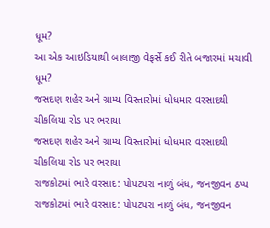ધૂમ?
આ એક આઇડિયાથી બાલાજી વેફર્સે કઈ રીતે બજારમાં મચાવી ધૂમ?
જસદણ શહેર અને ગ્રામ્ય વિસ્તારોમાં ધોધમાર વરસાદથી ચીકલિયા રોડ પર ભરાયા
જસદણ શહેર અને ગ્રામ્ય વિસ્તારોમાં ધોધમાર વરસાદથી ચીકલિયા રોડ પર ભરાયા
રાજકોટમાં ભારે વરસાદ: પોપટપરા નાળું બંધ, જનજીવન ઠપ્પ
રાજકોટમાં ભારે વરસાદ: પોપટપરા નાળું બંધ, જનજીવન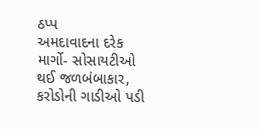ઠપ્પ
અમદાવાદના દરેક માર્ગો- સોસાયટીઓ થઈ જળબંબાકાર, કરોડોની ગાડીઓ પડી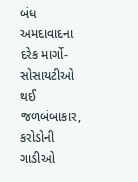બંધ
અમદાવાદના દરેક માર્ગો- સોસાયટીઓ થઈ જળબંબાકાર, કરોડોની ગાડીઓ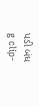પડી બંધ
g clip-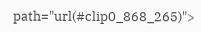path="url(#clip0_868_265)">